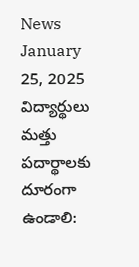News January 25, 2025
విద్యార్థులు మత్తు పదార్థాలకు దూరంగా ఉండాలి: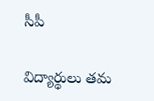సీపీ

విద్యార్థులు తమ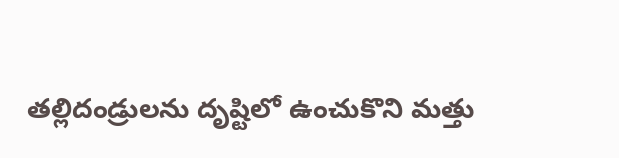తల్లిదండ్రులను దృష్టిలో ఉంచుకొని మత్తు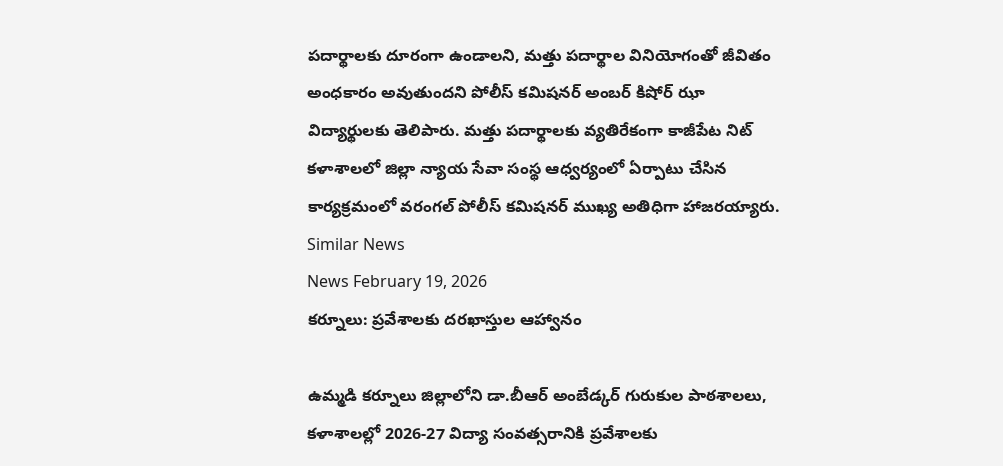పదార్థాలకు దూరంగా ఉండాలని, మత్తు పదార్థాల వినియోగంతో జీవితం అంధకారం అవుతుందని పోలీస్ కమిషనర్ అంబర్ కిషోర్ ఝా విద్యార్థులకు తెలిపారు. మత్తు పదార్థాలకు వ్యతిరేకంగా కాజీపేట నిట్ కళాశాలలో జిల్లా న్యాయ సేవా సంస్థ ఆధ్వర్యంలో ఏర్పాటు చేసిన కార్యక్రమంలో వరంగల్ పోలీస్ కమిషనర్ ముఖ్య అతిధిగా హాజరయ్యారు.
Similar News
News February 19, 2026
కర్నూలు: ప్రవేశాలకు దరఖాస్తుల ఆహ్వానం

ఉమ్మడి కర్నూలు జిల్లాలోని డా.బీఆర్ అంబేడ్కర్ గురుకుల పాఠశాలలు, కళాశాలల్లో 2026-27 విద్యా సంవత్సరానికి ప్రవేశాలకు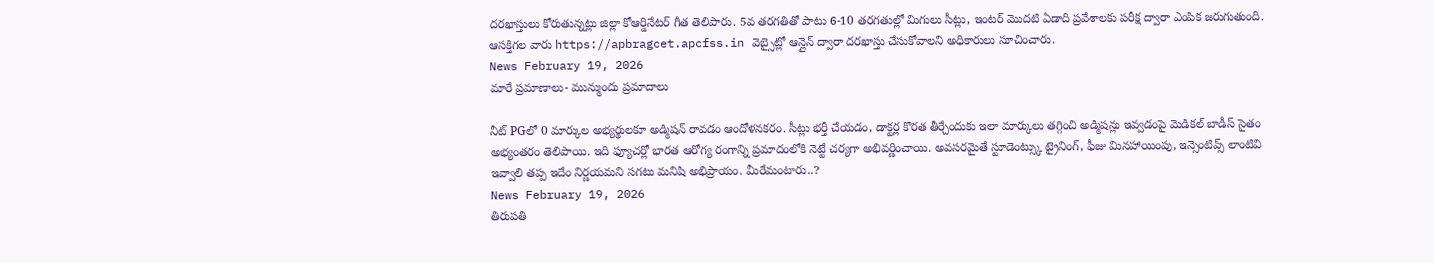దరఖాస్తులు కోరుతున్నట్లు జిల్లా కోఆర్డినేటర్ గీత తెలిపారు. 5వ తరగతితో పాటు 6-10 తరగతుల్లో మిగులు సీట్లు, ఇంటర్ మొదటి ఏడాది ప్రవేశాలకు పరీక్ష ద్వారా ఎంపిక జరుగుతుంది. ఆసక్తిగల వారు https://apbragcet.apcfss.in వెబ్సైట్లో ఆన్లైన్ ద్వారా దరఖాస్తు చేసుకోవాలని అధికారులు సూచించారు.
News February 19, 2026
మారే ప్రమాణాలు- మున్ముందు ప్రమాదాలు

నీట్ PGలో 0 మార్కుల అభ్యర్థులకూ అడ్మిషన్ రావడం ఆందోళనకరం. సీట్లు భర్తీ చేయడం, డాక్టర్ల కొరత తీర్చేందుకు ఇలా మార్కులు తగ్గించి అడ్మిషన్లు ఇవ్వడంపై మెడికల్ బాడీస్ సైతం అభ్యంతరం తెలిపాయి. ఇది ఫ్యూచర్లో భారత ఆరోగ్య రంగాన్ని ప్రమాదంలోకి నెట్టే చర్యగా అభివర్ణించాయి. అవసరమైతే స్టూడెంట్స్కు ట్రైనింగ్, ఫీజు మినహాయింపు, ఇన్సెంటివ్స్ లాంటివి ఇవ్వాలి తప్ప ఇదేం నిర్ణయమని సగటు మనిషి అభిప్రాయం. మీరేమంటారు..?
News February 19, 2026
తిరుపతి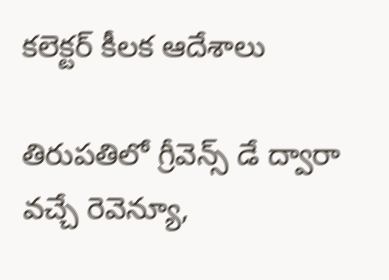కలెక్టర్ కీలక ఆదేశాలు

తిరుపతిలో గ్రీవెన్స్ డే ద్వారా వచ్చే రెవెన్యూ,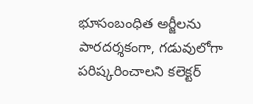భూసంబంధిత అర్జీలను పారదర్శకంగా, గడువులోగా పరిష్కరించాలని కలెక్టర్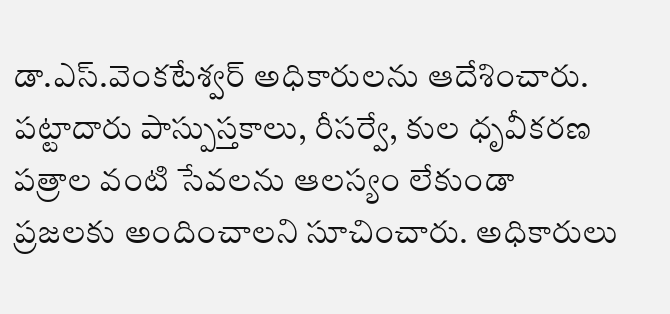డా.ఎస్.వెంకటేశ్వర్ అధికారులను ఆదేశించారు. పట్టాదారు పాస్పుస్తకాలు, రీసర్వే, కుల ధృవీకరణ పత్రాల వంటి సేవలను ఆలస్యం లేకుండా ప్రజలకు అందించాలని సూచించారు. అధికారులు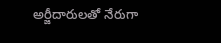అర్జీదారులతో నేరుగా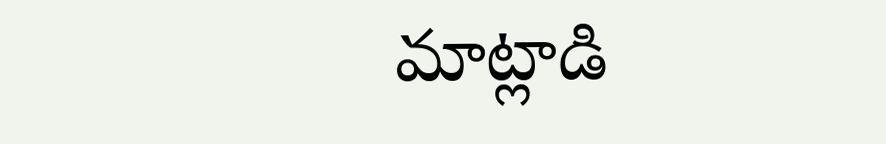మాట్లాడి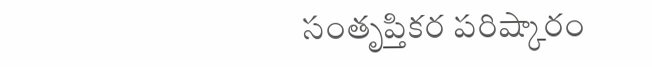సంతృప్తికర పరిష్కారం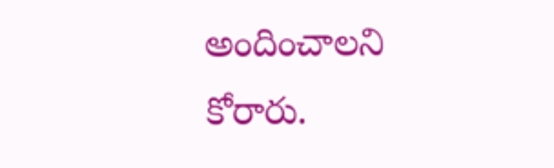అందించాలని కోరారు.